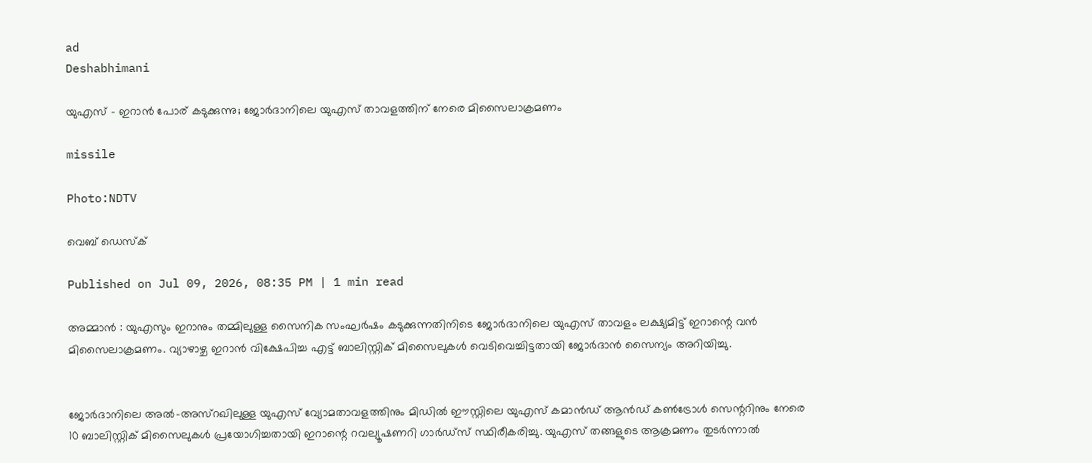ad
Deshabhimani

യുഎസ് - ഇറാൻ പോര് കടുക്കുന്നു; ജോർദാനിലെ യുഎസ് താവളത്തിന് നേരെ മിസൈലാക്രമണം

missile

Photo:NDTV

വെബ് ഡെസ്ക്

Published on Jul 09, 2026, 08:35 PM | 1 min read

അമ്മാൻ : യുഎസും ഇറാനും തമ്മിലുള്ള സൈനിക സംഘർഷം കടുക്കുന്നതിനിടെ ജോർദാനിലെ യുഎസ് താവളം ലക്ഷ്യമിട്ട് ഇറാന്റെ വൻ മിസൈലാക്രമണം. വ്യാഴാഴ്ച ഇറാൻ വിക്ഷേപിച്ച എട്ട് ബാലിസ്റ്റിക് മിസൈലുകൾ വെടിവെച്ചിട്ടതായി ജോർദാൻ സൈന്യം അറിയിച്ചു.


ജോർദാനിലെ അൽ-അസ്റഖിലുള്ള യുഎസ് വ്യോമതാവളത്തിനും മിഡിൽ ഈസ്റ്റിലെ യുഎസ് കമാൻഡ് ആൻഡ് കൺട്രോൾ സെന്ററിനും നേരെ 10 ബാലിസ്റ്റിക് മിസൈലുകൾ പ്രയോഗിച്ചതായി ഇറാന്റെ റവല്യൂഷണറി ഗാർഡ്സ് സ്ഥിരീകരിച്ചു. യുഎസ് തങ്ങളുടെ ആക്രമണം തുടർന്നാൽ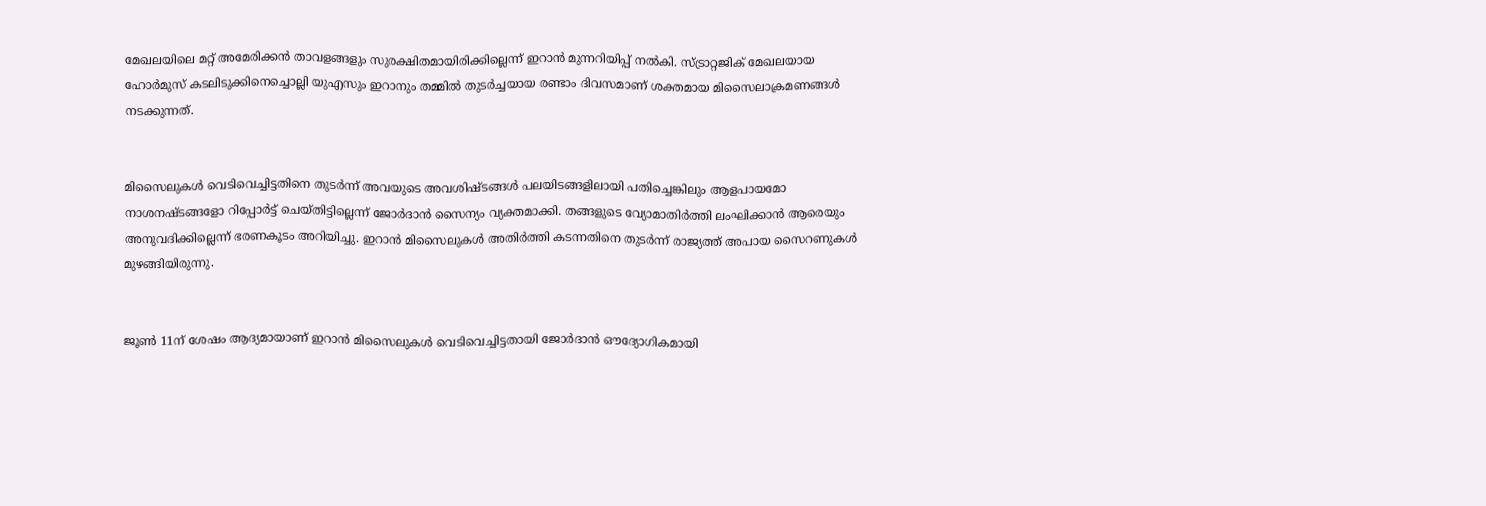മേഖലയിലെ മറ്റ് അമേരിക്കൻ താവളങ്ങളും സുരക്ഷിതമായിരിക്കില്ലെന്ന് ഇറാൻ മുന്നറിയിപ്പ് നൽകി. സ്ട്രാറ്റജിക് മേഖലയായ ഹോർമുസ് കടലിടുക്കിനെച്ചൊല്ലി യുഎസും ഇറാനും തമ്മിൽ തുടർച്ചയായ രണ്ടാം ദിവസമാണ് ശക്തമായ മിസൈലാക്രമണങ്ങൾ നടക്കുന്നത്.


മിസൈലുകൾ വെടിവെച്ചിട്ടതിനെ തുടർന്ന് അവയുടെ അവശിഷ്ടങ്ങൾ പലയിടങ്ങളിലായി പതിച്ചെങ്കിലും ആളപായമോ നാശനഷ്ടങ്ങളോ റിപ്പോർട്ട് ചെയ്തിട്ടില്ലെന്ന് ജോർദാൻ സൈന്യം വ്യക്തമാക്കി. തങ്ങളുടെ വ്യോമാതിർത്തി ലംഘിക്കാൻ ആരെയും അനുവദിക്കില്ലെന്ന് ഭരണകൂടം അറിയിച്ചു. ഇറാൻ മിസൈലുകൾ അതിർത്തി കടന്നതിനെ തുടർന്ന് രാജ്യത്ത് അപായ സൈറണുകൾ മുഴങ്ങിയിരുന്നു.


ജൂൺ 11ന് ശേഷം ആദ്യമായാണ് ഇറാൻ മിസൈലുകൾ വെടിവെച്ചിട്ടതായി ജോർദാൻ ഔദ്യോഗികമായി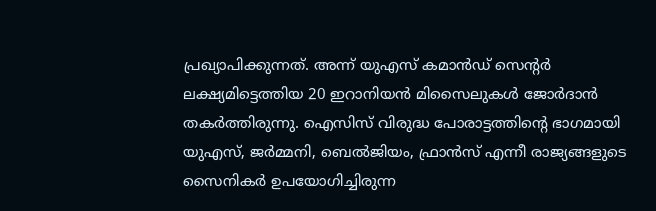പ്രഖ്യാപിക്കുന്നത്. അന്ന് യുഎസ് കമാൻഡ് സെന്റർ ലക്ഷ്യമിട്ടെത്തിയ 20 ഇറാനിയൻ മിസൈലുകൾ ജോർദാൻ തകർത്തിരുന്നു. ഐസിസ് വിരുദ്ധ പോരാട്ടത്തിന്റെ ഭാഗമായി യുഎസ്, ജർമ്മനി, ബെൽജിയം, ഫ്രാൻസ് എന്നീ രാജ്യങ്ങളുടെ സൈനികർ ഉപയോഗിച്ചിരുന്ന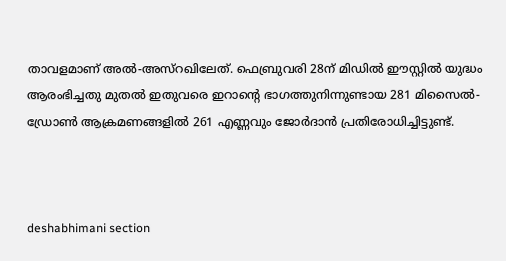താവളമാണ് അൽ-അസ്റഖിലേത്. ഫെബ്രുവരി 28ന് മിഡിൽ ഈസ്റ്റിൽ യുദ്ധം ആരംഭിച്ചതു മുതൽ ഇതുവരെ ഇറാന്റെ ഭാഗത്തുനിന്നുണ്ടായ 281 മിസൈൽ-ഡ്രോൺ ആക്രമണങ്ങളിൽ 261 എണ്ണവും ജോർദാൻ പ്രതിരോധിച്ചിട്ടുണ്ട്.



deshabhimani section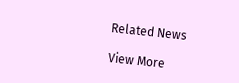Related News

View More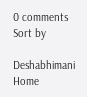0 comments
Sort by

Deshabhimani
Home